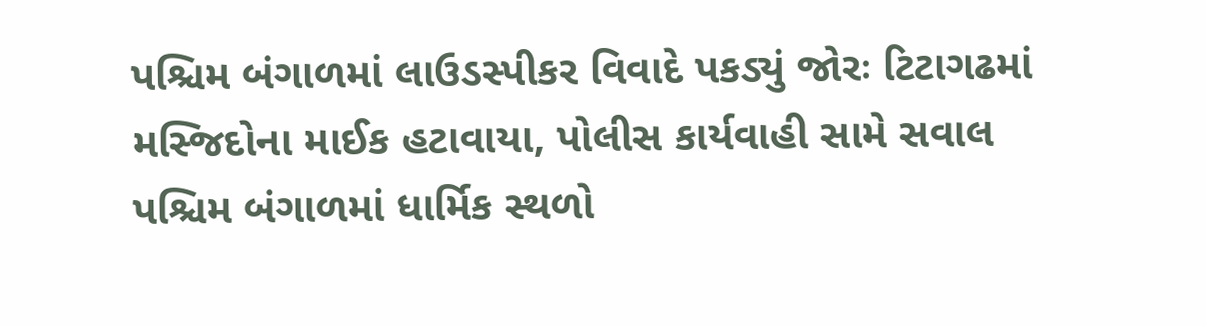પશ્ચિમ બંગાળમાં લાઉડસ્પીકર વિવાદે પકડ્યું જોરઃ ટિટાગઢમાં મસ્જિદોના માઈક હટાવાયા, પોલીસ કાર્યવાહી સામે સવાલ
પશ્ચિમ બંગાળમાં ધાર્મિક સ્થળો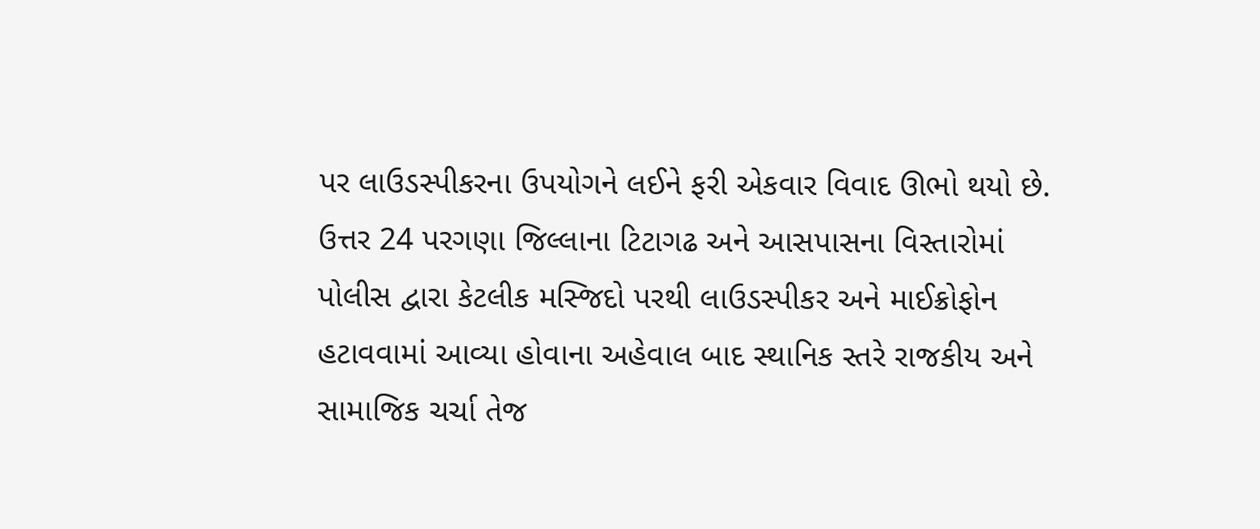પર લાઉડસ્પીકરના ઉપયોગને લઈને ફરી એકવાર વિવાદ ઊભો થયો છે. ઉત્તર 24 પરગણા જિલ્લાના ટિટાગઢ અને આસપાસના વિસ્તારોમાં પોલીસ દ્વારા કેટલીક મસ્જિદો પરથી લાઉડસ્પીકર અને માઈક્રોફોન હટાવવામાં આવ્યા હોવાના અહેવાલ બાદ સ્થાનિક સ્તરે રાજકીય અને સામાજિક ચર્ચા તેજ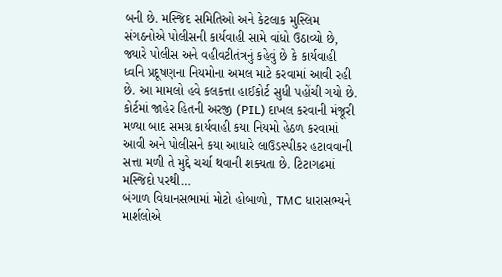બની છે. મસ્જિદ સમિતિઓ અને કેટલાક મુસ્લિમ સંગઠનોએ પોલીસની કાર્યવાહી સામે વાંધો ઉઠાવ્યો છે, જ્યારે પોલીસ અને વહીવટીતંત્રનું કહેવું છે કે કાર્યવાહી ધ્વનિ પ્રદૂષણના નિયમોના અમલ માટે કરવામાં આવી રહી છે. આ મામલો હવે કલકત્તા હાઈકોર્ટ સુધી પહોંચી ગયો છે. કોર્ટમાં જાહેર હિતની અરજી (PIL) દાખલ કરવાની મંજૂરી મળ્યા બાદ સમગ્ર કાર્યવાહી કયા નિયમો હેઠળ કરવામાં આવી અને પોલીસને કયા આધારે લાઉડસ્પીકર હટાવવાની સત્તા મળી તે મુદ્દે ચર્ચા થવાની શક્યતા છે. ટિટાગઢમાં મસ્જિદો પરથી…
બંગાળ વિધાનસભામાં મોટો હોબાળો, TMC ધારાસભ્યને માર્શલોએ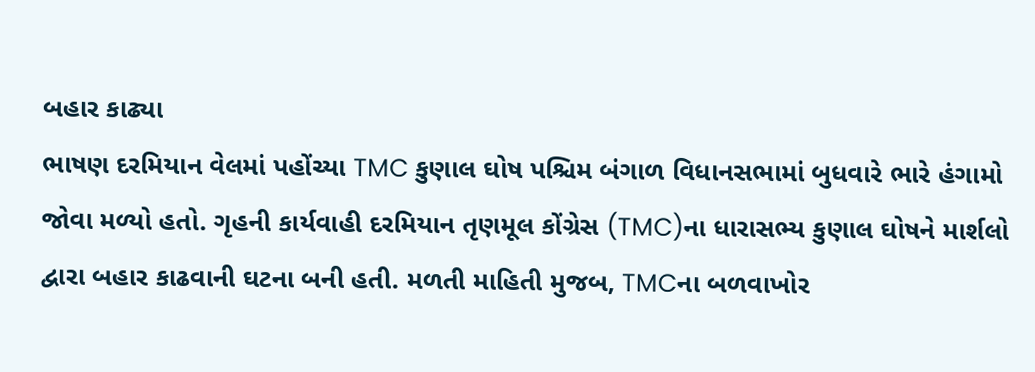બહાર કાઢ્યા
ભાષણ દરમિયાન વેલમાં પહોંચ્યા TMC કુણાલ ઘોષ પશ્ચિમ બંગાળ વિધાનસભામાં બુધવારે ભારે હંગામો જોવા મળ્યો હતો. ગૃહની કાર્યવાહી દરમિયાન તૃણમૂલ કોંગ્રેસ (TMC)ના ધારાસભ્ય કુણાલ ઘોષને માર્શલો દ્વારા બહાર કાઢવાની ઘટના બની હતી. મળતી માહિતી મુજબ, TMCના બળવાખોર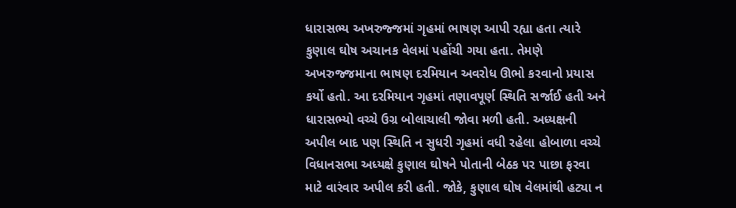ધારાસભ્ય અખરુજ્જમાં ગૃહમાં ભાષણ આપી રહ્યા હતા ત્યારે કુણાલ ઘોષ અચાનક વેલમાં પહોંચી ગયા હતા. તેમણે અખરુજ્જમાના ભાષણ દરમિયાન અવરોધ ઊભો કરવાનો પ્રયાસ કર્યો હતો. આ દરમિયાન ગૃહમાં તણાવપૂર્ણ સ્થિતિ સર્જાઈ હતી અને ધારાસભ્યો વચ્ચે ઉગ્ર બોલાચાલી જોવા મળી હતી. અધ્યક્ષની અપીલ બાદ પણ સ્થિતિ ન સુધરી ગૃહમાં વધી રહેલા હોબાળા વચ્ચે વિધાનસભા અધ્યક્ષે કુણાલ ઘોષને પોતાની બેઠક પર પાછા ફરવા માટે વારંવાર અપીલ કરી હતી. જોકે, કુણાલ ઘોષ વેલમાંથી હટ્યા ન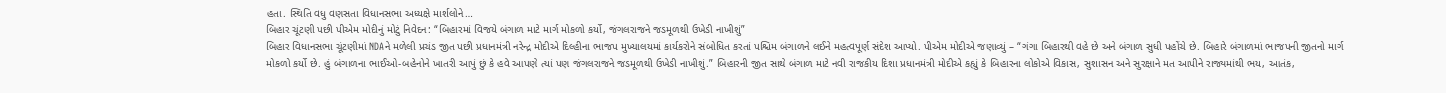હતા. સ્થિતિ વધુ વણસતા વિધાનસભા અધ્યક્ષે માર્શલોને…
બિહાર ચૂંટણી પછી પીએમ મોદીનું મોટું નિવેદન: “બિહારમાં વિજયે બંગાળ માટે માર્ગ મોકળો કર્યો, જંગલરાજને જડમૂળથી ઉખેડી નાખીશું”
બિહાર વિધાનસભા ચૂંટણીમાં NDAને મળેલી પ્રચંડ જીત પછી પ્રધાનમંત્રી નરેન્દ્ર મોદીએ દિલ્હીના ભાજપ મુખ્યાલયમાં કાર્યકરોને સંબોધિત કરતાં પશ્ચિમ બંગાળને લઈને મહત્વપૂર્ણ સંદેશ આપ્યો. પીએમ મોદીએ જણાવ્યું – “ગંગા બિહારથી વહે છે અને બંગાળ સુધી પહોંચે છે. બિહારે બંગાળમાં ભાજપની જીતનો માર્ગ મોકળો કર્યો છે. હું બંગાળના ભાઈઓ-બહેનોને ખાતરી આપું છું કે હવે આપણે ત્યાં પણ જંગલરાજને જડમૂળથી ઉખેડી નાખીશું.” બિહારની જીત સાથે બંગાળ માટે નવી રાજકીય દિશા પ્રધાનમંત્રી મોદીએ કહ્યું કે બિહારના લોકોએ વિકાસ, સુશાસન અને સુરક્ષાને મત આપીને રાજ્યમાંથી ભય, આતંક,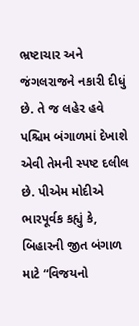ભ્રષ્ટાચાર અને જંગલરાજને નકારી દીધું છે. તે જ લહેર હવે પશ્ચિમ બંગાળમાં દેખાશે એવી તેમની સ્પષ્ટ દલીલ છે. પીએમ મોદીએ ભારપૂર્વક કહ્યું કે, બિહારની જીત બંગાળ માટે “વિજયનો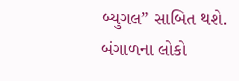બ્યુગલ” સાબિત થશે. બંગાળના લોકો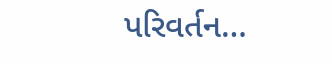પરિવર્તન…